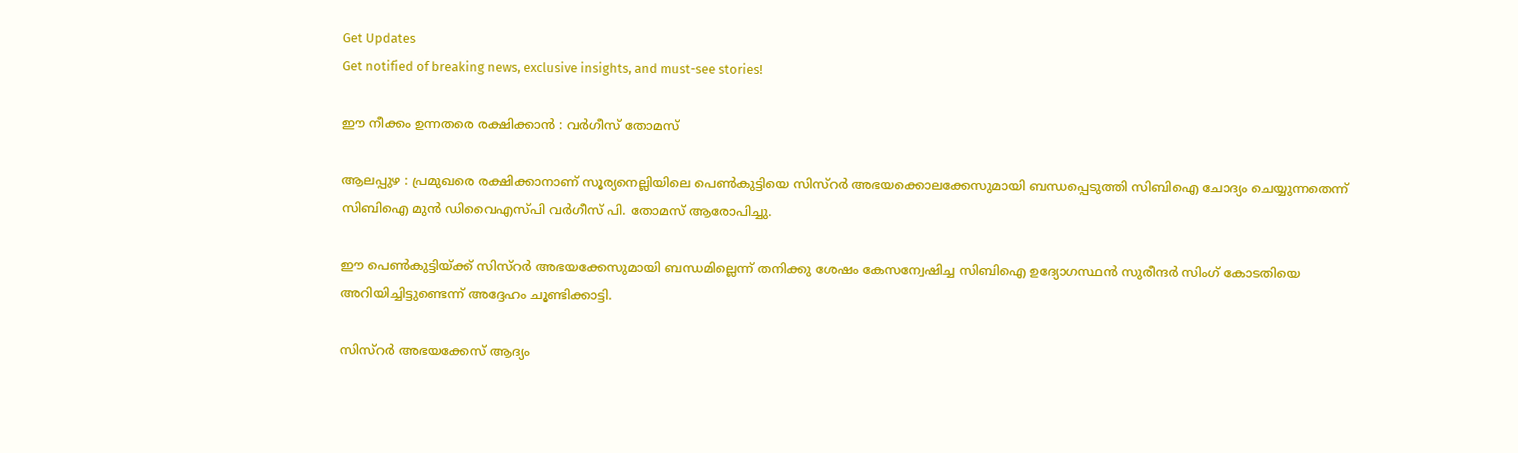Get Updates
Get notified of breaking news, exclusive insights, and must-see stories!

ഈ നീക്കം ഉന്നതരെ രക്ഷിക്കാന്‍ : വര്‍ഗീസ് തോമസ്

ആലപ്പുഴ : പ്രമുഖരെ രക്ഷിക്കാനാണ് സൂര്യനെല്ലിയിലെ പെണ്‍കുട്ടിയെ സിസ്റര്‍ അഭയക്കൊലക്കേസുമായി ബന്ധപ്പെടുത്തി സിബിഐ ചോദ്യം ചെയ്യുന്നതെന്ന് സിബിഐ മുന്‍ ഡിവൈഎസ്പി വര്‍ഗീസ് പി. തോമസ് ആരോപിച്ചു.

ഈ പെണ്‍കുട്ടിയ്ക്ക് സിസ്റര്‍ അഭയക്കേസുമായി ബന്ധമില്ലെന്ന് തനിക്കു ശേഷം കേസന്വേഷിച്ച സിബിഐ ഉദ്യോഗസ്ഥന്‍ സുരീന്ദര്‍ സിംഗ് കോടതിയെ അറിയിച്ചിട്ടുണ്ടെന്ന് അദ്ദേഹം ചൂണ്ടിക്കാട്ടി.

സിസ്റര്‍ അഭയക്കേസ് ആദ്യം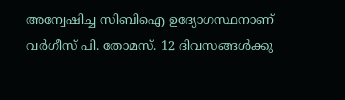അന്വേഷിച്ച സിബിഐ ഉദ്യോഗസ്ഥനാണ് വര്‍ഗീസ് പി. തോമസ്. 12 ദിവസങ്ങള്‍ക്കു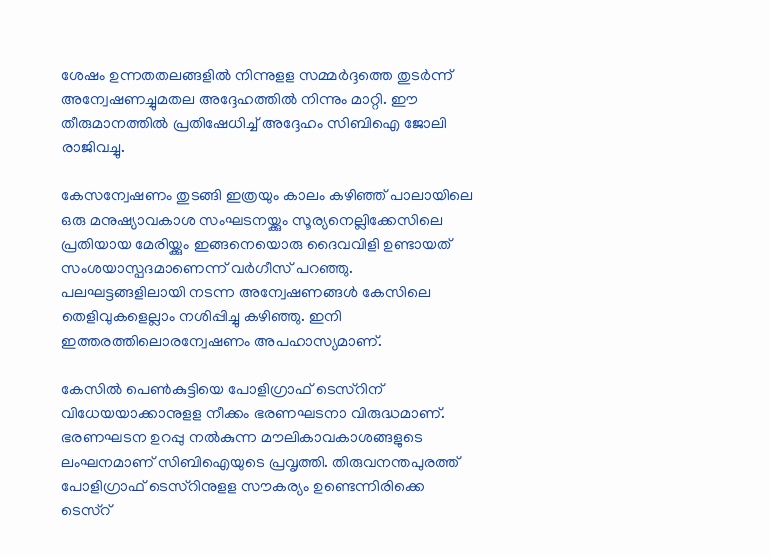ശേഷം ഉന്നതതലങ്ങളില്‍ നിന്നുളള സമ്മര്‍ദ്ദത്തെ തുടര്‍ന്ന് അന്വേഷണച്ചുമതല അദ്ദേഹത്തില്‍ നിന്നും മാറ്റി. ഈ തീരുമാനത്തില്‍ പ്രതിഷേധിച്ച് അദ്ദേഹം സിബിഐ ജോലി രാജിവച്ചു.

കേസന്വേഷണം തുടങ്ങി ഇത്രയും കാലം കഴിഞ്ഞ് പാലായിലെ ഒരു മനുഷ്യാവകാശ സംഘടനയ്ക്കും സൂര്യനെല്ലിക്കേസിലെ പ്രതിയായ മേരിയ്ക്കും ഇങ്ങനെയൊരു ദൈവവിളി ഉണ്ടായത് സംശയാസ്പദമാണെന്ന് വര്‍ഗീസ് പറഞ്ഞു. പലഘട്ടങ്ങളിലായി നടന്ന അന്വേഷണങ്ങള്‍ കേസിലെ തെളിവുകളെല്ലാം നശിപ്പിച്ചു കഴിഞ്ഞു. ഇനി ഇത്തരത്തിലൊരന്വേഷണം അപഹാസ്യമാണ്.

കേസില്‍ പെണ്‍കുട്ടിയെ പോളിഗ്രാഫ് ടെസ്റിന് വിധേയയാക്കാനുളള നീക്കം ഭരണഘടനാ വിരുദ്ധമാണ്. ഭരണഘടന ഉറപ്പു നല്‍കുന്ന മൗലികാവകാശങ്ങളുടെ ലംഘനമാണ് സിബിഐയുടെ പ്രവൃത്തി. തിരുവനന്തപുരത്ത് പോളിഗ്രാഫ് ടെസ്റിനുളള സൗകര്യം ഉണ്ടെന്നിരിക്കെ ടെസ്റ്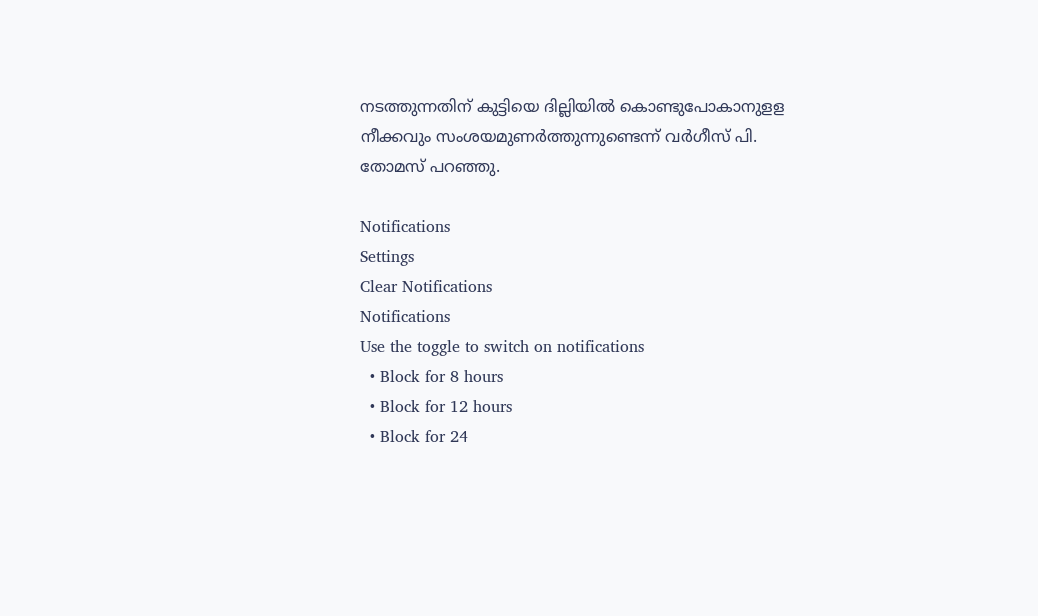നടത്തുന്നതിന് കുട്ടിയെ ദില്ലിയില്‍ കൊണ്ടുപോകാനുളള നീക്കവും സംശയമുണര്‍ത്തുന്നുണ്ടെന്ന് വര്‍ഗീസ് പി. തോമസ് പറഞ്ഞു.

Notifications
Settings
Clear Notifications
Notifications
Use the toggle to switch on notifications
  • Block for 8 hours
  • Block for 12 hours
  • Block for 24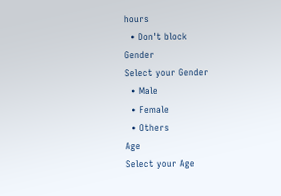hours
  • Don't block
Gender
Select your Gender
  • Male
  • Female
  • Others
Age
Select your Age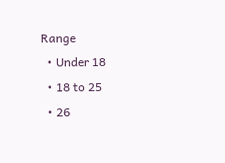Range
  • Under 18
  • 18 to 25
  • 26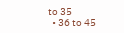to 35
  • 36 to 45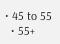• 45 to 55
  • 55+